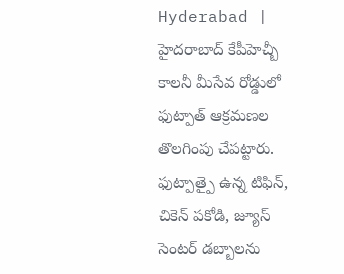Hyderabad | హైదరాబాద్ కేపీహెచ్బీ కాలనీ మీసేవ రోడ్డులో ఫుట్పాత్ ఆక్రమణల తొలగింపు చేపట్టారు. ఫుట్పాత్పై ఉన్న టిఫిన్, చికెన్ పకోడి, జ్యూస్ సెంటర్ డబ్బాలను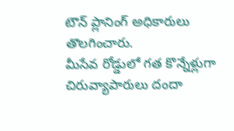టౌన్ ప్లానింగ్ అధికారులు తొలగించారు.
మీసేవ రోడ్డులో గత కొన్నేళ్లుగా చిరువ్యాపారులు దందా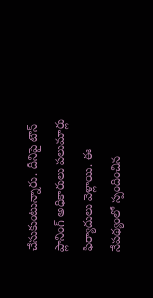చేసుకుంటున్నారు. దీనిపై టౌన్ ప్లానింగ్ అధికారులు పలుమార్లు ఫిర్యాదులు వెళ్లాయి. ఈ నేపథ్యంలో స్పందించిన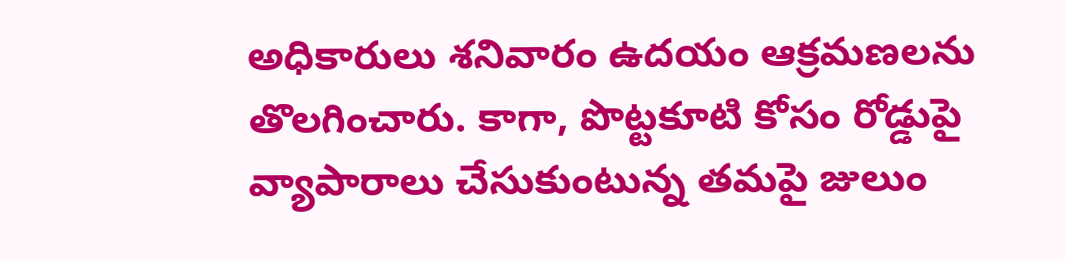అధికారులు శనివారం ఉదయం ఆక్రమణలను తొలగించారు. కాగా, పొట్టకూటి కోసం రోడ్డుపై వ్యాపారాలు చేసుకుంటున్న తమపై జులుం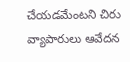చేయడమేంటని చిరు వ్యాపారులు ఆవేదన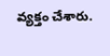వ్యక్తం చేశారు.